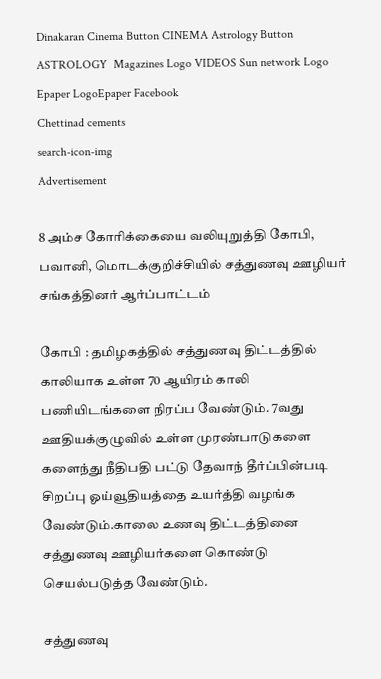Dinakaran Cinema Button CINEMA Astrology Button ASTROLOGY  Magazines Logo VIDEOS Sun network Logo Epaper LogoEpaper Facebook
Chettinad cements
search-icon-img
Advertisement

8 அம்ச கோரிக்கையை வலியுறுத்தி கோபி, பவானி, மொடக்குறிச்சியில் சத்துணவு ஊழியர் சங்கத்தினர் ஆர்ப்பாட்டம்

கோபி : தமிழகத்தில் சத்துணவு திட்டத்தில் காலியாக உள்ள 70 ஆயிரம் காலி பணியிடங்களை நிரப்ப வேண்டும். 7வது ஊதியக்குழுவில் உள்ள முரண்பாடுகளை களைந்து நீதிபதி பட்டு தேவாந் தீர்ப்பின்படி சிறப்பு ஓய்வூதியத்தை உயர்த்தி வழங்க வேண்டும்.காலை உணவு திட்டத்தினை சத்துணவு ஊழியர்களை கொண்டு செயல்படுத்த வேண்டும்.

சத்துணவு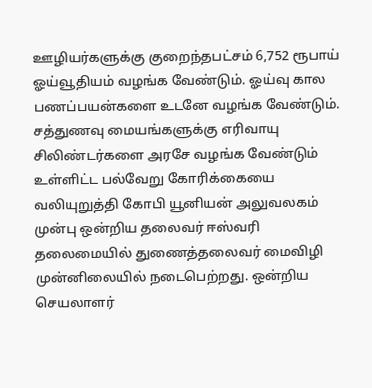ஊழியர்களுக்கு குறைந்தபட்சம் 6,752 ரூபாய் ஓய்வூதியம் வழங்க வேண்டும். ஓய்வு கால பணப்பயன்களை உடனே வழங்க வேண்டும். சத்துணவு மையங்களுக்கு எரிவாயு சிலிண்டர்களை அரசே வழங்க வேண்டும் உள்ளிட்ட பல்வேறு கோரிக்கையை வலியுறுத்தி கோபி யூனியன் அலுவலகம் முன்பு ஒன்றிய தலைவர் ஈஸ்வரி தலைமையில் துணைத்தலைவர் மைவிழி முன்னிலையில் நடைபெற்றது. ஒன்றிய செயலாளர்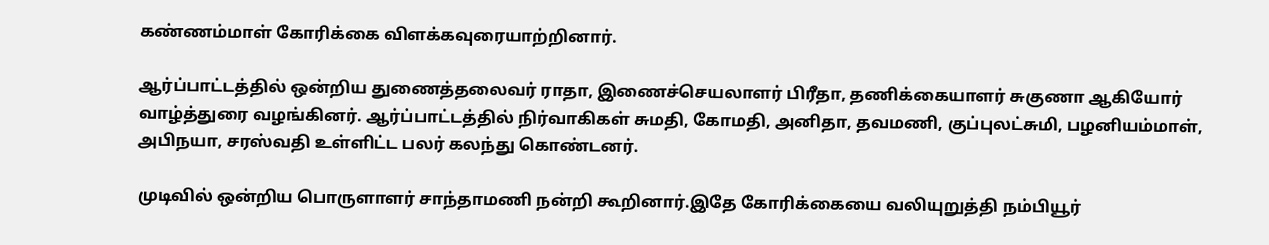கண்ணம்மாள் கோரிக்கை விளக்கவுரையாற்றினார்.

ஆர்ப்பாட்டத்தில் ஒன்றிய துணைத்தலைவர் ராதா, இணைச்செயலாளர் பிரீதா, தணிக்கையாளர் சுகுணா ஆகியோர் வாழ்த்துரை வழங்கினர். ஆர்ப்பாட்டத்தில் நிர்வாகிகள் சுமதி, கோமதி, அனிதா, தவமணி, குப்புலட்சுமி, பழனியம்மாள், அபிநயா, சரஸ்வதி உள்ளிட்ட பலர் கலந்து கொண்டனர்.

முடிவில் ஒன்றிய பொருளாளர் சாந்தாமணி நன்றி கூறினார்.இதே கோரிக்கையை வலியுறுத்தி நம்பியூர்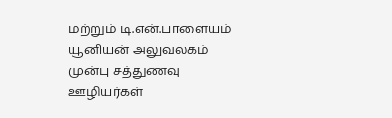மற்றும் டி.என்.பாளையம் யூனியன் அலுவலகம் முன்பு சத்துணவு ஊழியர்கள்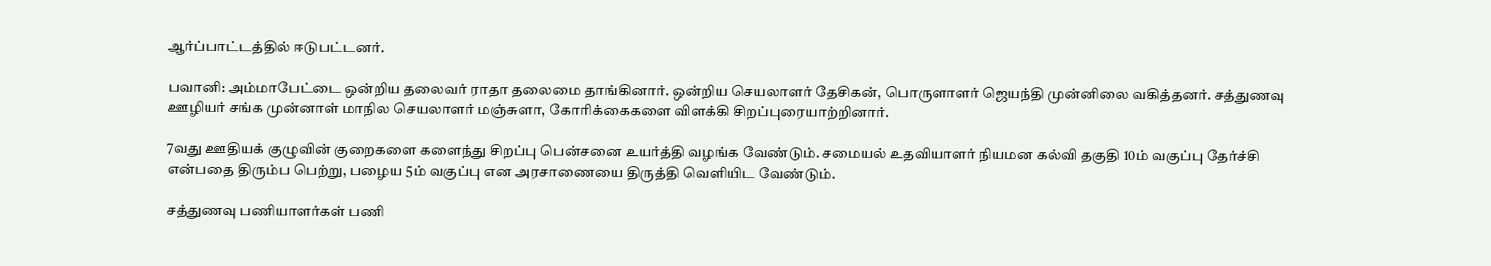ஆர்ப்பாட்டத்தில் ஈடுபட்டனர்.

பவானி: அம்மாபேட்டை ஒன்றிய தலைவர் ராதா தலைமை தாங்கினார். ஒன்றிய செயலாளர் தேசிகன், பொருளாளர் ஜெயந்தி முன்னிலை வகித்தனர். சத்துணவு ஊழியர் சங்க முன்னாள் மாநில செயலாளர் மஞ்சுளா, கோரிக்கைகளை விளக்கி சிறப்புரையாற்றினார்.

7வது ஊதியக் குழுவின் குறைகளை களைந்து சிறப்பு பென்சனை உயர்த்தி வழங்க வேண்டும். சமையல் உதவியாளர் நியமன கல்வி தகுதி 10ம் வகுப்பு தேர்ச்சி என்பதை திரும்ப பெற்று, பழைய 5ம் வகுப்பு என அரசாணையை திருத்தி வெளியிட வேண்டும்.

சத்துணவு பணியாளர்கள் பணி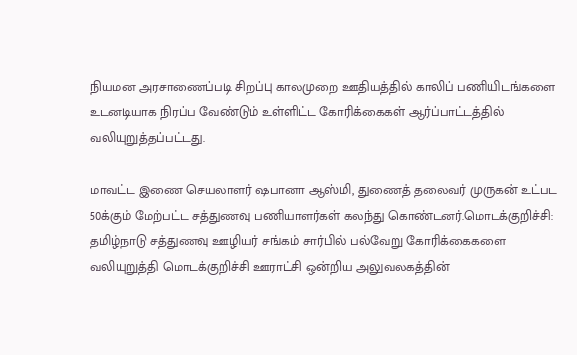நியமன அரசாணைப்படி சிறப்பு காலமுறை ஊதியத்தில் காலிப் பணியிடங்களை உடனடியாக நிரப்ப வேண்டும் உள்ளிட்ட கோரிக்கைகள் ஆர்ப்பாட்டத்தில் வலியுறுத்தப்பட்டது.

மாவட்ட இணை செயலாளர் ஷபானா ஆஸ்மி, துணைத் தலைவர் முருகன் உட்பட 50க்கும் மேற்பட்ட சத்துணவு பணியாளர்கள் கலந்து கொண்டனர்.மொடக்குறிச்சி: தமிழ்நாடு சத்துணவு ஊழியர் சங்கம் சார்பில் பல்வேறு கோரிக்கைகளை வலியுறுத்தி மொடக்குறிச்சி ஊராட்சி ஒன்றிய அலுவலகத்தின்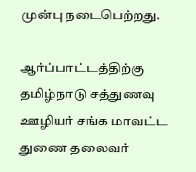முன்பு நடைபெற்றது.

ஆர்ப்பாட்டத்திற்கு தமிழ்நாடு சத்துணவு ஊழியர் சங்க மாவட்ட துணை தலைவர்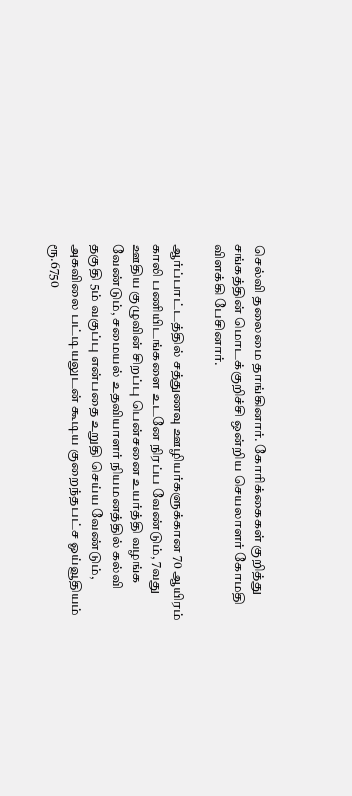செல்வி தலைமை தாங்கினார். கோரிக்கைகள் குறித்து சங்கத்தின் மொடக்குறிச்சி ஒன்றிய செயலாளர் கோமதி விளக்கி பேசினார்.

ஆர்ப்பாட்டத்தில் சத்துணவு ஊழியர்களுக்கான 70 ஆயிரம் காலி பணியிடங்களை உடனே நிரப்ப வேண்டும், 7வது ஊதிய குழுவின் சிறப்பு பென்சனை உயர்த்தி வழங்க வேண்டும், சமையல் உதவியாளர் நியமனத்தில் கல்வி தகுதி 5ம் வகுப்பு என்பதை உறுதி செய்ய வேண்டும், அகவிலை பட்டியலுடன் கூடிய குறைந்தபட்ச ஓய்வூதியம் ரூ.6750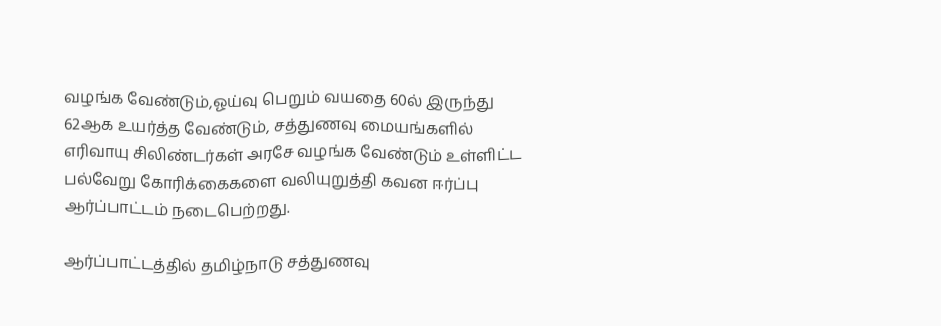வழங்க வேண்டும்,ஓய்வு பெறும் வயதை 60ல் இருந்து 62ஆக உயர்த்த வேண்டும், சத்துணவு மையங்களில் எரிவாயு சிலிண்டர்கள் அரசே வழங்க வேண்டும் உள்ளிட்ட பல்வேறு கோரிக்கைகளை வலியுறுத்தி கவன ஈர்ப்பு ஆர்ப்பாட்டம் நடைபெற்றது.

ஆர்ப்பாட்டத்தில் தமிழ்நாடு சத்துணவு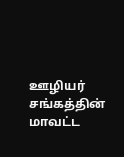ஊழியர் சங்கத்தின் மாவட்ட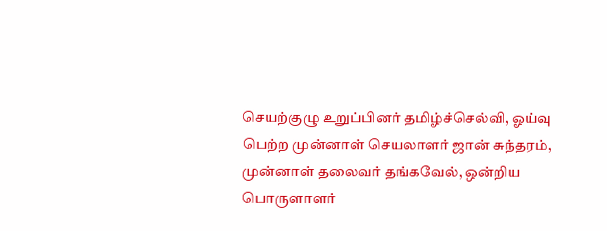செயற்குழு உறுப்பினர் தமிழ்ச்செல்வி, ஓய்வு பெற்ற முன்னாள் செயலாளர் ஜான் சுந்தரம், முன்னாள் தலைவர் தங்கவேல், ஒன்றிய பொருளாளர்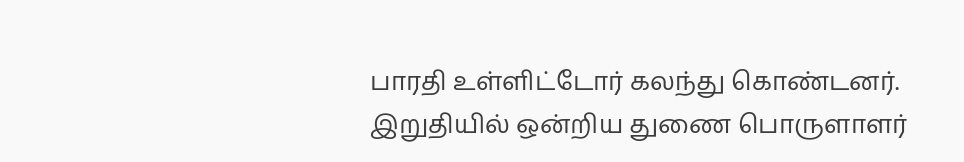பாரதி உள்ளிட்டோர் கலந்து கொண்டனர். இறுதியில் ஒன்றிய துணை பொருளாளர்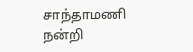சாந்தாமணி நன்றி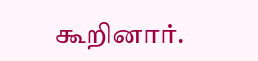கூறினார்.